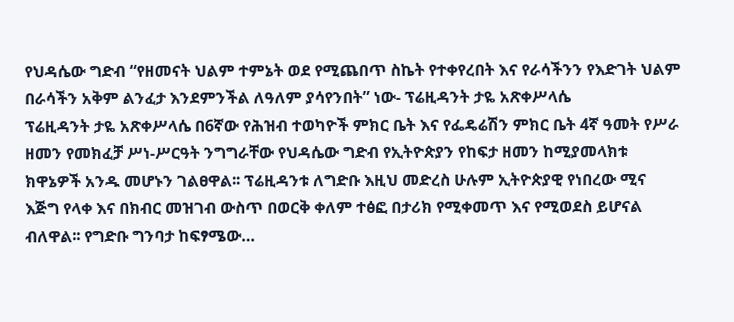የህዳሴው ግድብ “የዘመናት ህልም ተምኔት ወደ የሚጨበጥ ስኬት የተቀየረበት እና የራሳችንን የእድገት ህልም በራሳችን አቅም ልንፈታ እንደምንችል ለዓለም ያሳየንበት” ነው- ፕሬዚዳንት ታዬ አጽቀሥላሴ
ፕሬዚዳንት ታዬ አጽቀሥላሴ በ6ኛው የሕዝብ ተወካዮች ምክር ቤት እና የፌዴሬሽን ምክር ቤት 4ኛ ዓመት የሥራ ዘመን የመክፈቻ ሥነ-ሥርዓት ንግግራቸው የህዳሴው ግድብ የኢትዮጵያን የከፍታ ዘመን ከሚያመላክቱ ክዋኔዎች አንዱ መሆኑን ገልፀዋል፡፡ ፕሬዚዳንቱ ለግድቡ እዚህ መድረስ ሁሉም ኢትዮጵያዊ የነበረው ሚና እጅግ የላቀ እና በክብር መዝገብ ውስጥ በወርቅ ቀለም ተፅፎ በታሪክ የሚቀመጥ እና የሚወደስ ይሆናል ብለዋል፡፡ የግድቡ ግንባታ ከፍፃሜው…